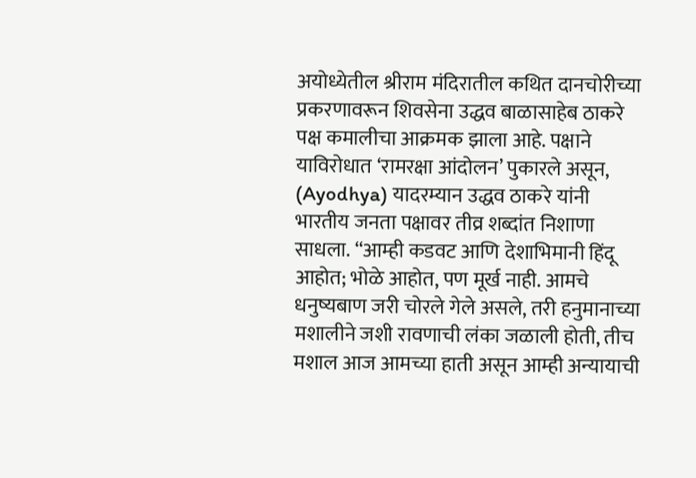अयोध्येतील श्रीराम मंदिरातील कथित दानचोरीच्या प्रकरणावरून शिवसेना उद्धव बाळासाहेब ठाकरे पक्ष कमालीचा आक्रमक झाला आहे. पक्षाने याविरोधात ‘रामरक्षा आंदोलन’ पुकारले असून, (Ayodhya) यादरम्यान उद्धव ठाकरे यांनी भारतीय जनता पक्षावर तीव्र शब्दांत निशाणा साधला. “आम्ही कडवट आणि देशाभिमानी हिंदू आहोत; भोळे आहोत, पण मूर्ख नाही. आमचे धनुष्यबाण जरी चोरले गेले असले, तरी हनुमानाच्या मशालीने जशी रावणाची लंका जळाली होती, तीच मशाल आज आमच्या हाती असून आम्ही अन्यायाची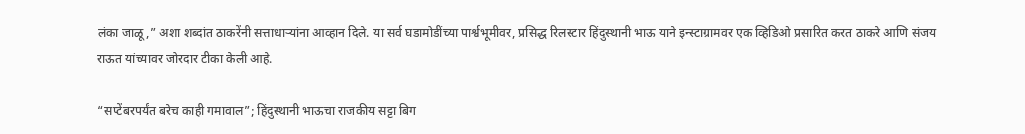लंका जाळू,” अशा शब्दांत ठाकरेंनी सत्ताधाऱ्यांना आव्हान दिले. या सर्व घडामोडींच्या पार्श्वभूमीवर, प्रसिद्ध रिलस्टार हिंदुस्थानी भाऊ याने इन्स्टाग्रामवर एक व्हिडिओ प्रसारित करत ठाकरे आणि संजय राऊत यांच्यावर जोरदार टीका केली आहे.

“सप्टेंबरपर्यंत बरेच काही गमावाल”; हिंदुस्थानी भाऊचा राजकीय सट्टा बिग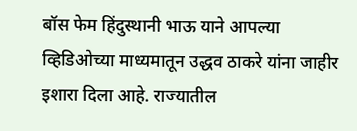बॉस फेम हिंदुस्थानी भाऊ याने आपल्या व्हिडिओच्या माध्यमातून उद्धव ठाकरे यांना जाहीर इशारा दिला आहे. राज्यातील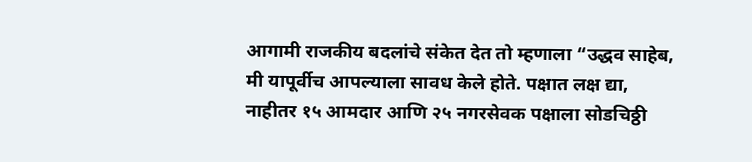आगामी राजकीय बदलांचे संकेत देत तो म्हणाला “उद्धव साहेब, मी यापूर्वीच आपल्याला सावध केले होते. पक्षात लक्ष द्या, नाहीतर १५ आमदार आणि २५ नगरसेवक पक्षाला सोडचिठ्ठी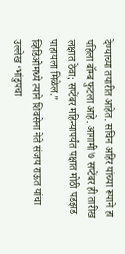देण्याच्या तयारीत आहेत. सचिन अहिर यांच्या रूपाने हा पहिला बॉम्ब फुटला आहे. आगामी ७ सप्टेंबर ही तारीख लक्षात ठेवा; सप्टेंबर महिन्यापर्यंत पक्षात मोठी पडझड पाहायला मिळेल.”
व्हिडिओमध्ये त्याने शिवसेना नेते संजय राऊत यांचा उल्लेख ‘भांडुपचा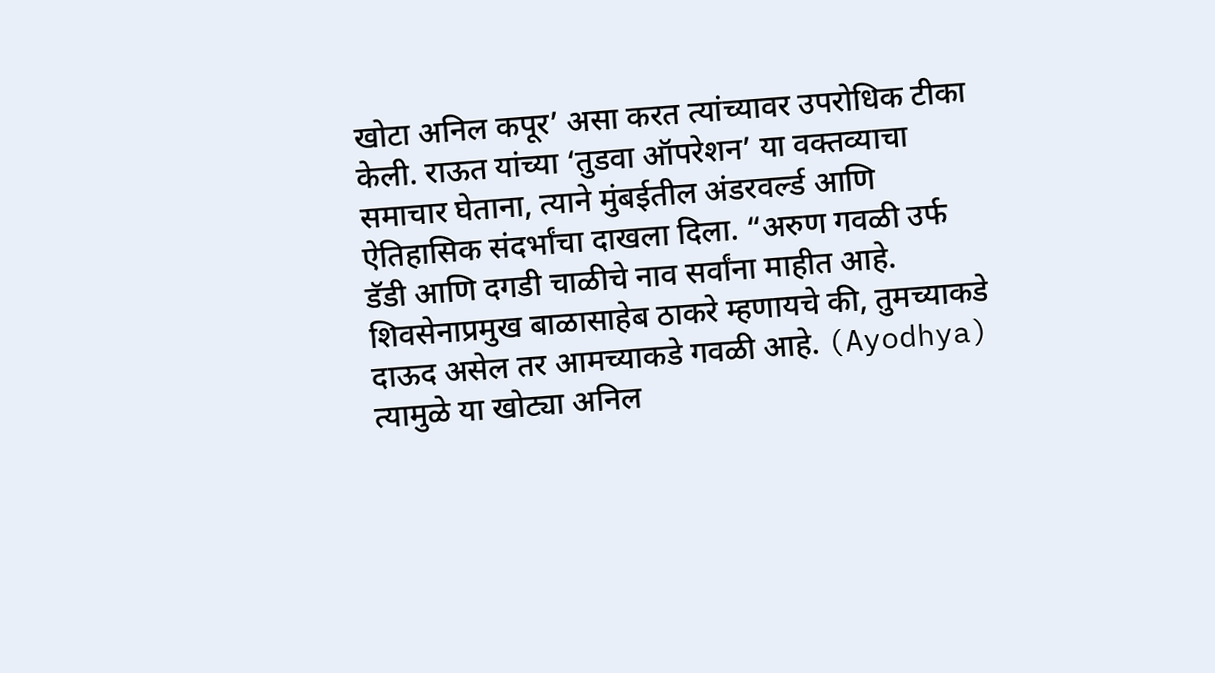खोटा अनिल कपूर’ असा करत त्यांच्यावर उपरोधिक टीका केली. राऊत यांच्या ‘तुडवा ऑपरेशन’ या वक्तव्याचा समाचार घेताना, त्याने मुंबईतील अंडरवर्ल्ड आणि ऐतिहासिक संदर्भांचा दाखला दिला. “अरुण गवळी उर्फ डॅडी आणि दगडी चाळीचे नाव सर्वांना माहीत आहे. शिवसेनाप्रमुख बाळासाहेब ठाकरे म्हणायचे की, तुमच्याकडे दाऊद असेल तर आमच्याकडे गवळी आहे. (Ayodhya) त्यामुळे या खोट्या अनिल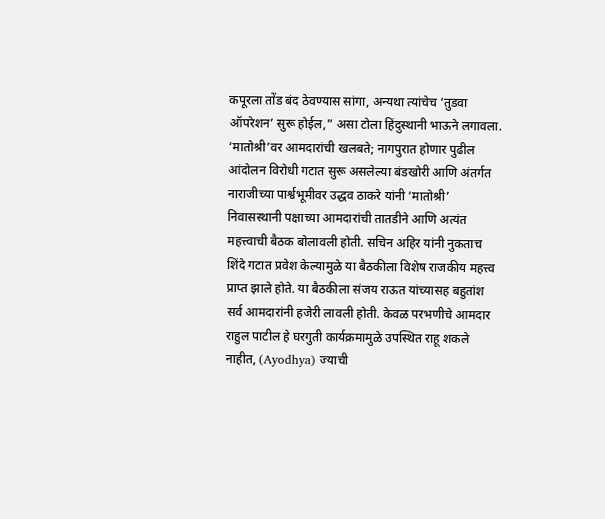कपूरला तोंड बंद ठेवण्यास सांगा, अन्यथा त्यांचेच ‘तुडवा ऑपरेशन’ सुरू होईल,” असा टोला हिंदुस्थानी भाऊने लगावला.
‘मातोश्री’वर आमदारांची खलबते; नागपुरात होणार पुढील आंदोलन विरोधी गटात सुरू असलेल्या बंडखोरी आणि अंतर्गत नाराजीच्या पार्श्वभूमीवर उद्धव ठाकरे यांनी ‘मातोश्री’ निवासस्थानी पक्षाच्या आमदारांची तातडीने आणि अत्यंत महत्त्वाची बैठक बोलावली होती. सचिन अहिर यांनी नुकताच शिंदे गटात प्रवेश केल्यामुळे या बैठकीला विशेष राजकीय महत्त्व प्राप्त झाले होते. या बैठकीला संजय राऊत यांच्यासह बहुतांश सर्व आमदारांनी हजेरी लावली होती. केवळ परभणीचे आमदार राहुल पाटील हे घरगुती कार्यक्रमामुळे उपस्थित राहू शकले नाहीत, (Ayodhya) ज्याची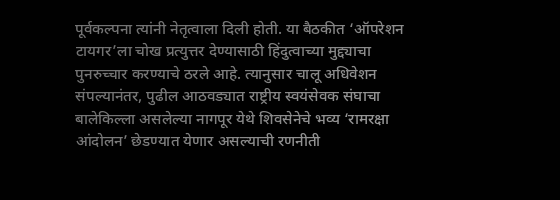पूर्वकल्पना त्यांनी नेतृत्वाला दिली होती. या बैठकीत ‘ऑपरेशन टायगर’ला चोख प्रत्युत्तर देण्यासाठी हिंदुत्वाच्या मुद्द्याचा पुनरुच्चार करण्याचे ठरले आहे. त्यानुसार चालू अधिवेशन संपल्यानंतर, पुढील आठवड्यात राष्ट्रीय स्वयंसेवक संघाचा बालेकिल्ला असलेल्या नागपूर येथे शिवसेनेचे भव्य ‘रामरक्षा आंदोलन’ छेडण्यात येणार असल्याची रणनीती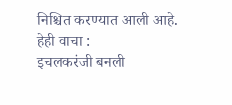निश्चित करण्यात आली आहे.
हेही वाचा :
इचलकरंजी बनली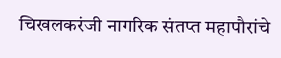चिखलकरंजी नागरिक संतप्त महापौरांचे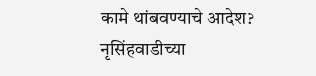कामे थांबवण्याचे आदेश?
नृसिंहवाडीच्या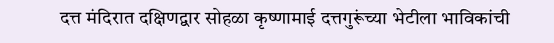दत्त मंदिरात दक्षिणद्वार सोहळा कृष्णामाई दत्तगुरूंच्या भेटीला भाविकांची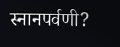स्नानपर्वणी?